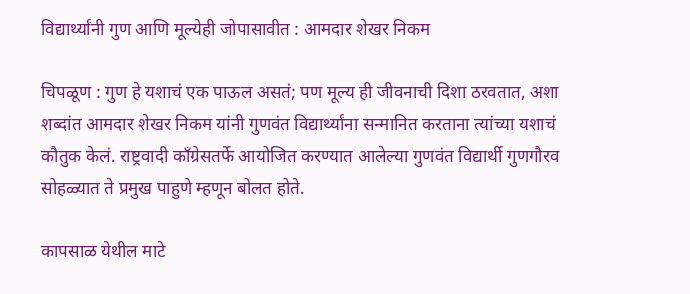विद्यार्थ्यांनी गुण आणि मूल्येही जोपासावीत : आमदार शेखर निकम

चिपळूण : गुण हे यशाचं एक पाऊल असतं; पण मूल्य ही जीवनाची दिशा ठरवतात, अशा शब्दांत आमदार शेखर निकम यांनी गुणवंत विद्यार्थ्यांना सन्मानित करताना त्यांच्या यशाचं कौतुक केलं. राष्ट्रवादी काँग्रेसतर्फे आयोजित करण्यात आलेल्या गुणवंत विद्यार्थी गुणगौरव सोहळ्यात ते प्रमुख पाहुणे म्हणून बोलत होते.

कापसाळ येथील माटे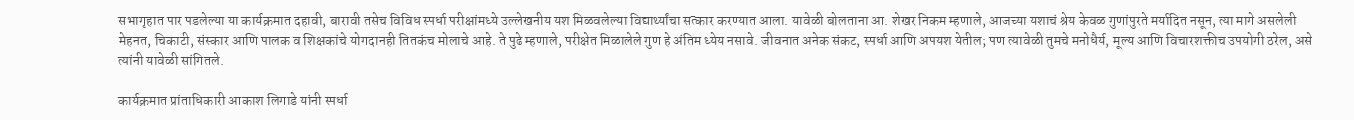सभागृहात पार पडलेल्या या कार्यक्रमात दहावी, बारावी तसेच विविध स्पर्धा परीक्षांमध्ये उल्लेखनीय यश मिळवलेल्या विद्यार्थ्यांचा सत्कार करण्यात आला. यावेळी बोलताना आ. शेखर निकम म्हणाले, आजच्या यशाचं श्रेय केवळ गुणांपुरते मर्यादित नसून, त्या मागे असलेली मेहनत, चिकाटी, संस्कार आणि पालक व शिक्षकांचे योगदानही तितकंच मोलाचे आहे. ते पुढे म्हणाले, परीक्षेत मिळालेले गुण हे अंतिम ध्येय नसावे. जीवनात अनेक संकट, स्पर्धा आणि अपयश येतील; पण त्यावेळी तुमचे मनोधैर्य, मूल्य आणि विचारशक्तीच उपयोगी ठरेल, असे त्यांनी यावेळी सांगितले.

कार्यक्रमात प्रांताधिकारी आकाश लिगाडे यांनी स्पर्धा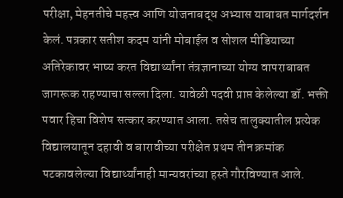परीक्षा, मेहनतीचे महत्त्व आणि योजनाबद्ध अभ्यास याबाबत मार्गदर्शन केलं. पत्रकार सतीश कदम यांनी मोबाईल व सोशल मीडियाच्या अतिरेकावर भाष्य करत विद्यार्थ्यांना तंत्रज्ञानाच्या योग्य वापराबाबत जागरूक राहण्याचा सल्ला दिला. यावेळी पदवी प्राप्त केलेल्या डॉ. भक्ती पवार हिचा विशेष सत्कार करण्यात आला. तसेच तालुक्यातील प्रत्येक विद्यालयातून दहावी व बारावीच्या परीक्षेत प्रथम तीन क्रमांक पटकावलेल्या विद्यार्थ्यांनाही मान्यवरांच्या हस्ते गौरविण्यात आले.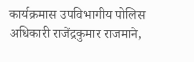कार्यक्रमास उपविभागीय पोलिस अधिकारी राजेंद्रकुमार राजमाने,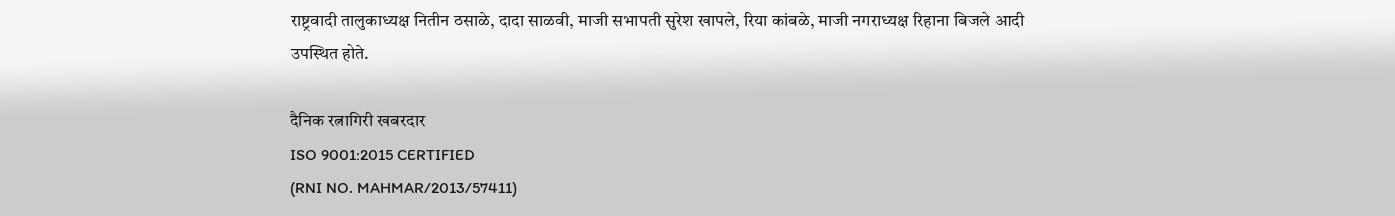राष्ट्रवादी तालुकाध्यक्ष नितीन ठसाळे, दादा साळवी, माजी सभापती सुरेश खापले, रिया कांबळे, माजी नगराध्यक्ष रिहाना बिजले आदी उपस्थित होते.

दैनिक रत्नागिरी खबरदार
ISO 9001:2015 CERTIFIED
(RNI NO. MAHMAR/2013/57411)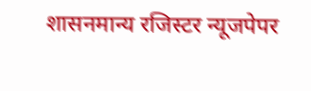शासनमान्य रजिस्टर न्यूजपेपर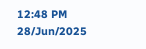12:48 PM 28/Jun/2025